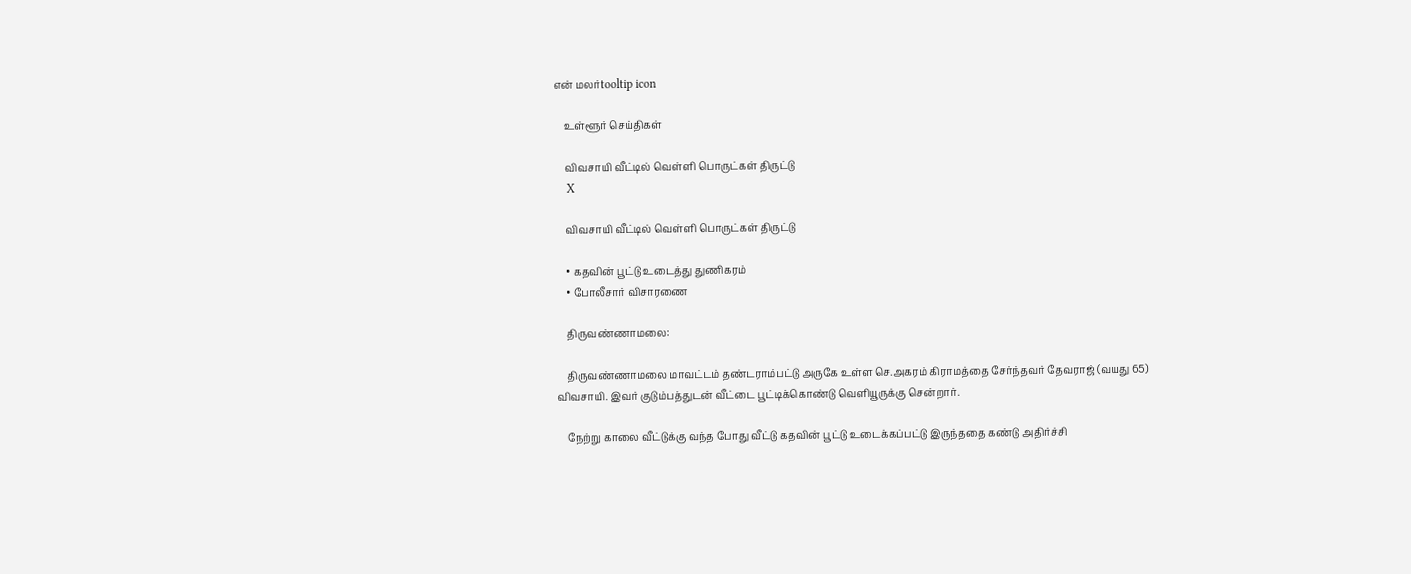என் மலர்tooltip icon

    உள்ளூர் செய்திகள்

    விவசாயி வீட்டில் வெள்ளி பொருட்கள் திருட்டு
    X

    விவசாயி வீட்டில் வெள்ளி பொருட்கள் திருட்டு

    • கதவின் பூட்டு உடைத்து துணிகரம்
    • போலீசார் விசாரணை

    திருவண்ணாமலை:

    திருவண்ணாமலை மாவட்டம் தண்டராம்பட்டு அருகே உள்ள செ.அகரம் கிராமத்தை சேர்ந்தவர் தேவராஜ் (வயது 65) விவசாயி. இவர் குடும்பத்துடன் வீட்டை பூட்டிக்கொண்டு வெளியூருக்கு சென்றார்.

    நேற்று காலை வீட்டுக்கு வந்த போது வீட்டு கதவின் பூட்டு உடைக்கப்பட்டு இருந்ததை கண்டு அதிர்ச்சி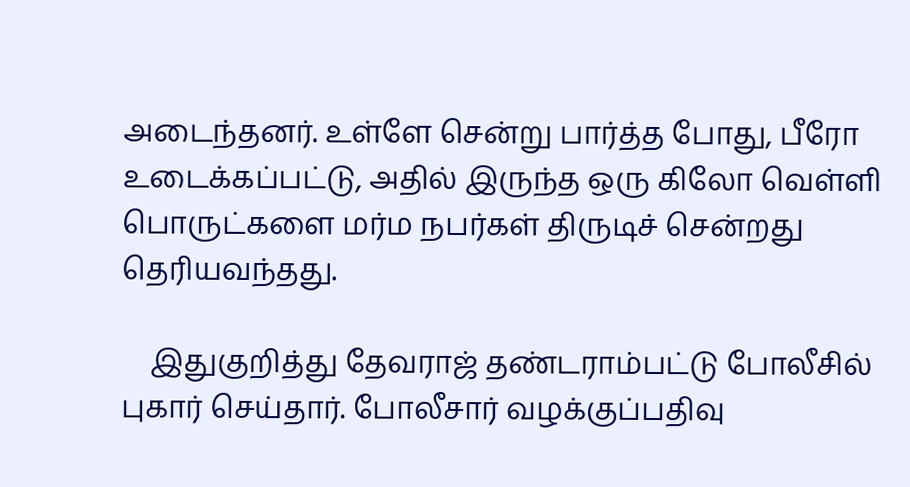அடைந்தனர். உள்ளே சென்று பார்த்த போது, பீரோ உடைக்கப்பட்டு, அதில் இருந்த ஒரு கிலோ வெள்ளி பொருட்களை மர்ம நபர்கள் திருடிச் சென்றது தெரியவந்தது.

    இதுகுறித்து தேவராஜ் தண்டராம்பட்டு போலீசில் புகார் செய்தார். போலீசார் வழக்குப்பதிவு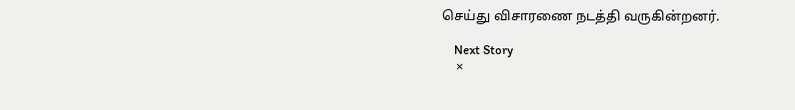செய்து விசாரணை நடத்தி வருகின்றனர்.

    Next Story
    ×